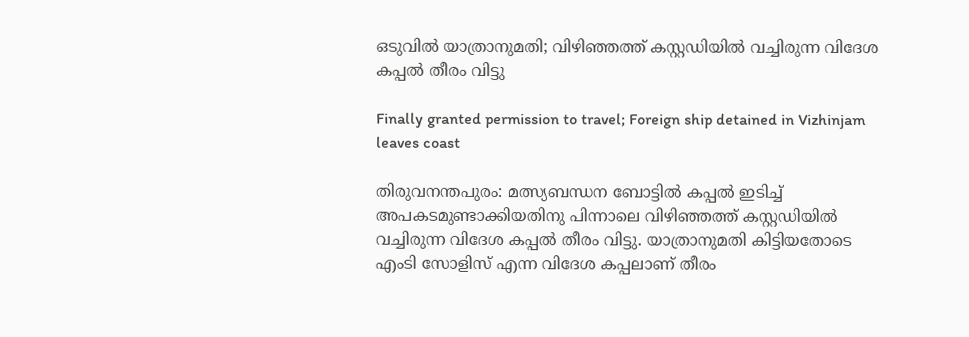ഒടുവിൽ യാത്രാനുമതി; വിഴിഞ്ഞത്ത് കസ്റ്റഡിയിൽ വച്ചിരുന്ന വിദേശ കപ്പൽ തീരം വിട്ടു

Finally granted permission to travel; Foreign ship detained in Vizhinjam leaves coast

തിരുവനന്തപുരം: മത്സ്യബന്ധന ബോട്ടിൽ കപ്പൽ ഇടിച്ച് അപകടമുണ്ടാക്കിയതിനു പിന്നാലെ വിഴിഞ്ഞത്ത് കസ്റ്റഡിയിൽ വച്ചിരുന്ന വിദേശ കപ്പൽ തീരം വിട്ടു. യാത്രാനുമതി കിട്ടിയതോടെ എംടി സോളിസ് എന്ന വിദേശ കപ്പലാണ് തീരം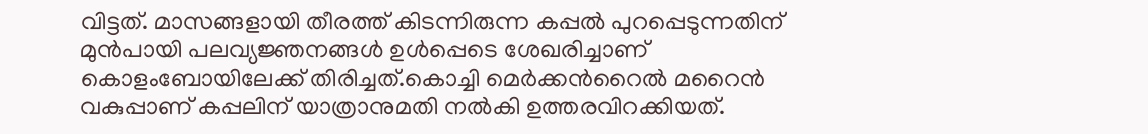വിട്ടത്. മാസങ്ങളായി തീരത്ത് കിടന്നിരുന്ന കപ്പൽ പുറപ്പെടുന്നതിന് മുൻപായി പലവ്യജ്ഞനങ്ങൾ‌ ഉൾ‌പ്പെടെ ശേഖരിച്ചാണ് കൊളംബോയിലേക്ക് തിരിച്ചത്.കൊച്ചി മെർക്കന്‍റൈൽ മറൈൻ വകുപ്പാണ് കപ്പലിന് യാത്രാനുമതി നൽകി ഉത്തരവിറക്കിയത്.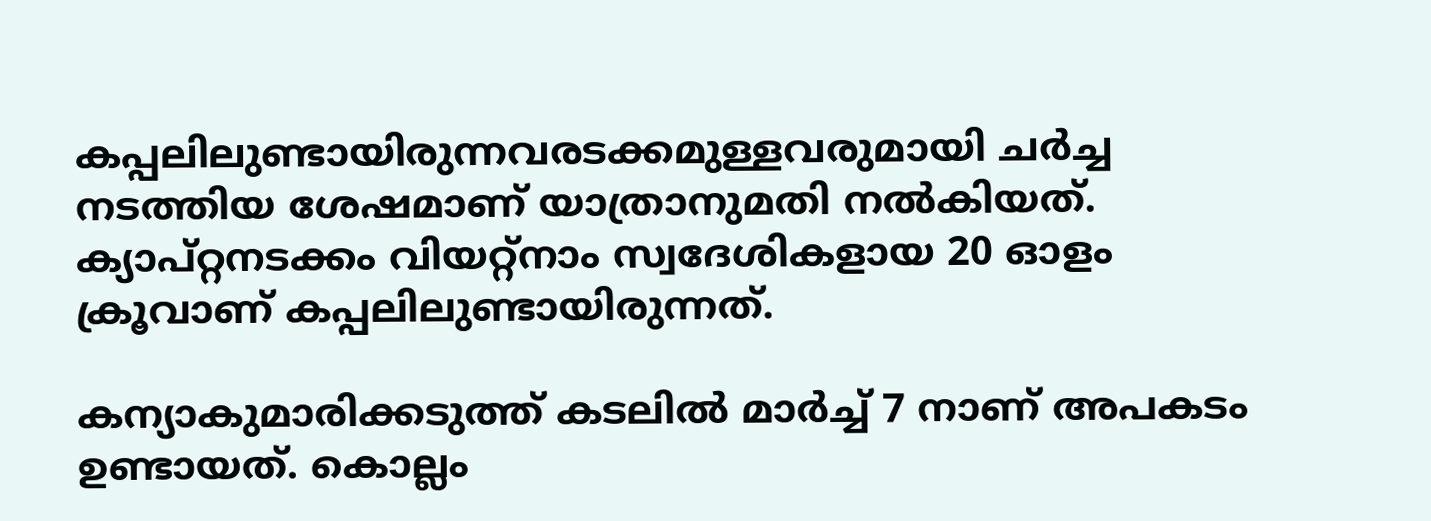കപ്പലിലുണ്ടായിരുന്നവരടക്കമുള്ളവരുമായി ചർച്ച നടത്തിയ ശേഷമാണ് യാത്രാനുമതി നൽകിയത്. ക്യാപ്റ്റനടക്കം വിയറ്റ്നാം സ്വദേശികളായ 20 ഓളം ക്രൂവാണ് കപ്പലിലുണ്ടായിരുന്നത്.

കന്യാകുമാരിക്കടുത്ത് കടലിൽ മാർച്ച് 7 നാണ് അപകടം ഉണ്ടായത്. കൊല്ലം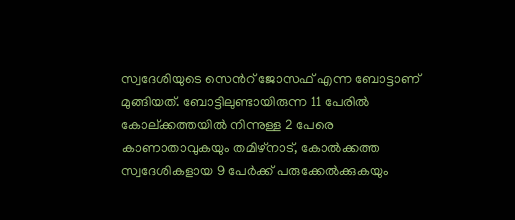സ്വദേശിയുടെ സെന്‍റ് ജോസഫ് എന്ന ബോട്ടാണ് മുങ്ങിയത്. ബോട്ടിലുണ്ടായിരുന്ന 11 പേരിൽ കോല്‌ക്കത്തയിൽ നിന്നുള്ള 2 പേരെ കാണാതാവുകയും തമിഴ്നാട്, കോൽക്കത്ത സ്വദേശികളായ 9 പേർക്ക് പരുക്കേൽക്കുകയും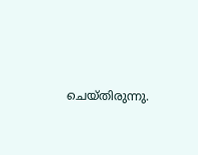ചെയ്തിരുന്നു.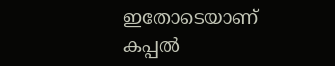ഇതോടെയാണ് കപ്പൽ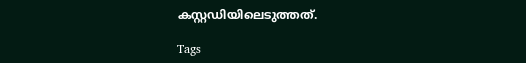കസ്റ്റഡിയിലെടുത്തത്.

Tags